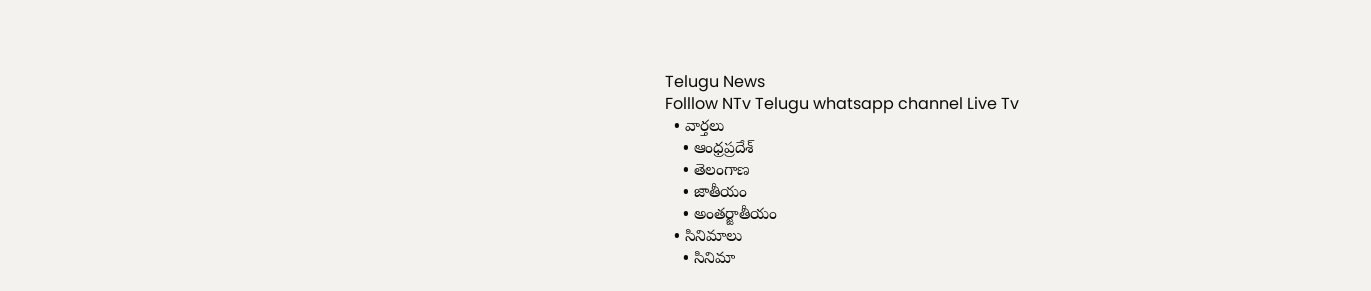Telugu News
Folllow NTv Telugu whatsapp channel Live Tv
  • వార్తలు
    • ఆంధ్రప్రదేశ్
    • తెలంగాణ
    • జాతీయం
    • అంతర్జాతీయం
  • సినిమాలు
    • సినిమా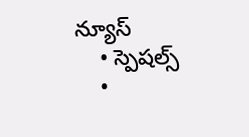న్యూస్
    • స్పెషల్స్
    •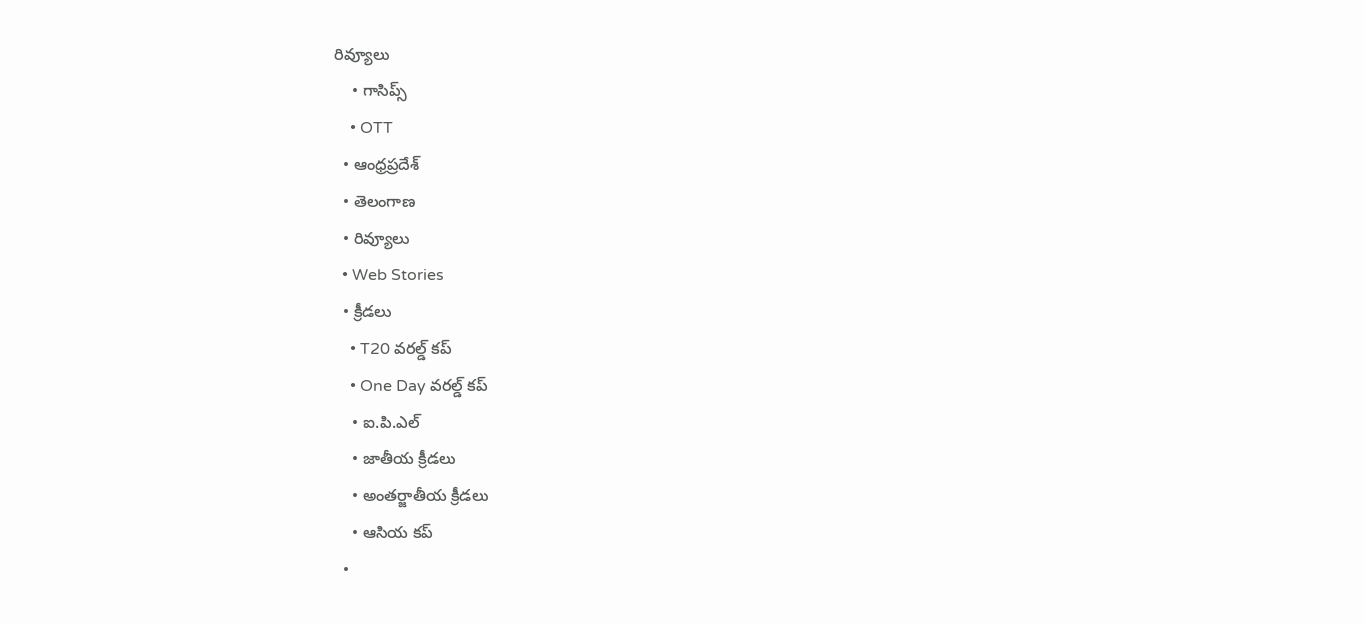రివ్యూలు
    • గాసిప్స్
    • OTT
  • ఆంధ్రప్రదేశ్
  • తెలంగాణ
  • రివ్యూలు
  • Web Stories
  • క్రీడలు
    • T20 వరల్డ్ కప్
    • One Day వరల్డ్ కప్
    • ఐ.పి.ఎల్
    • జాతీయ క్రీడలు
    • అంతర్జాతీయ క్రీడలు
    • ఆసియ కప్
  •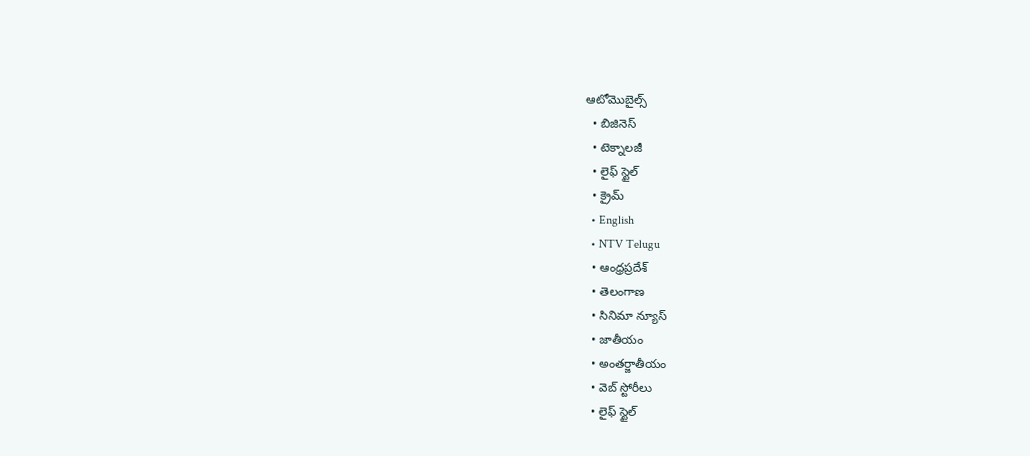ఆటోమొబైల్స్
  • బిజినెస్‌
  • టెక్నాలజీ
  • లైఫ్ స్టైల్
  • క్రైమ్
  • English
  • NTV Telugu
  • ఆంధ్రప్రదేశ్
  • తెలంగాణ
  • సినిమా న్యూస్
  • జాతీయం
  • అంతర్జాతీయం
  • వెబ్ స్టోరీలు
  • లైఫ్ స్టైల్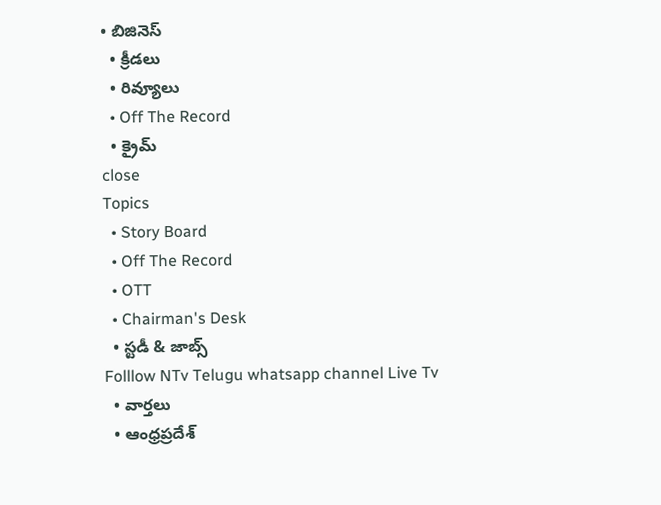• బిజినెస్‌
  • క్రీడలు
  • రివ్యూలు
  • Off The Record
  • క్రైమ్
close
Topics
  • Story Board
  • Off The Record
  • OTT
  • Chairman's Desk
  • స్టడీ & జాబ్స్
Folllow NTv Telugu whatsapp channel Live Tv
  • వార్తలు
  • ఆంధ్రప్రదేశ్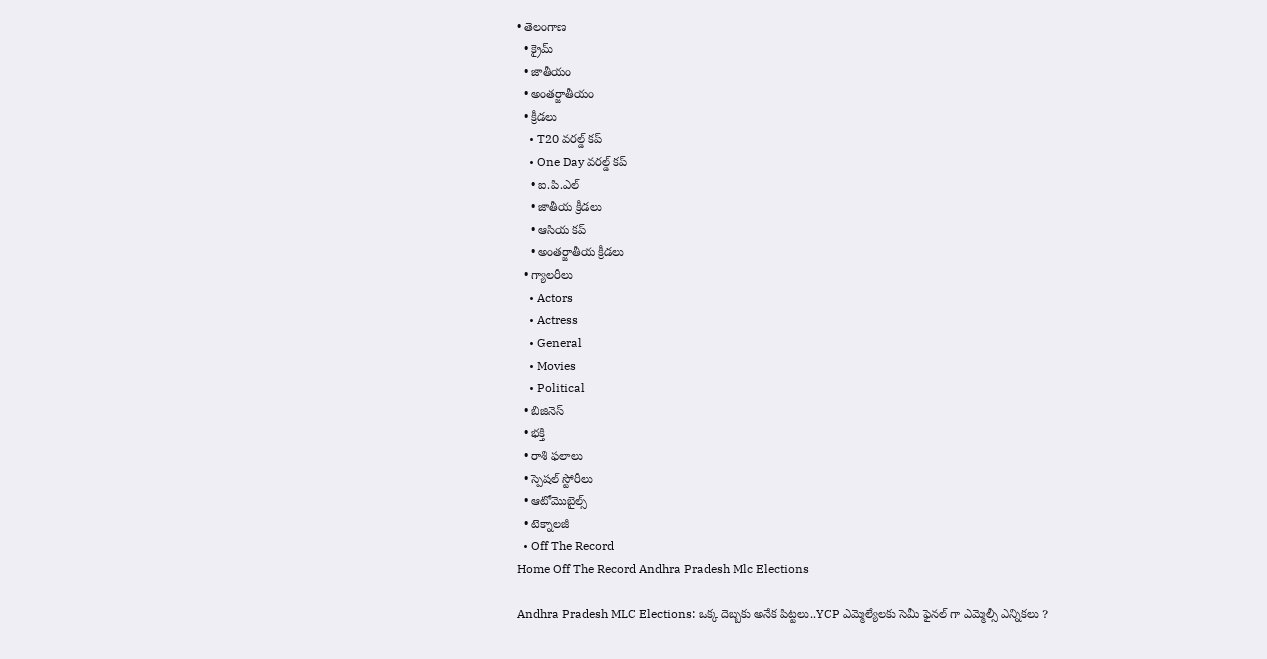• తెలంగాణ
  • క్రైమ్
  • జాతీయం
  • అంతర్జాతీయం
  • క్రీడలు
    • T20 వరల్డ్ కప్
    • One Day వరల్డ్ కప్
    • ఐ.పి.ఎల్
    • జాతీయ క్రీడలు
    • ఆసియ కప్
    • అంతర్జాతీయ క్రీడలు
  • గ్యాలరీలు
    • Actors
    • Actress
    • General
    • Movies
    • Political
  • బిజినెస్‌
  • భక్తి
  • రాశి ఫలాలు
  • స్పెషల్‌ స్టోరీలు
  • ఆటోమొబైల్స్
  • టెక్నాలజీ
  • Off The Record
Home Off The Record Andhra Pradesh Mlc Elections

Andhra Pradesh MLC Elections: ఒక్క దెబ్బకు అనేక పిట్టలు..YCP ఎమ్మెల్యేలకు సెమీ ఫైనల్ గా ఎమ్మెల్సీ ఎన్నికలు ?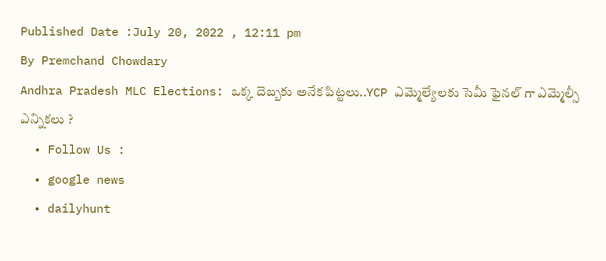Published Date :July 20, 2022 , 12:11 pm
By Premchand Chowdary
Andhra Pradesh MLC Elections: ఒక్క దెబ్బకు అనేక పిట్టలు..YCP ఎమ్మెల్యేలకు సెమీ ఫైనల్ గా ఎమ్మెల్సీ ఎన్నికలు ?
  • Follow Us :
  • google news
  • dailyhunt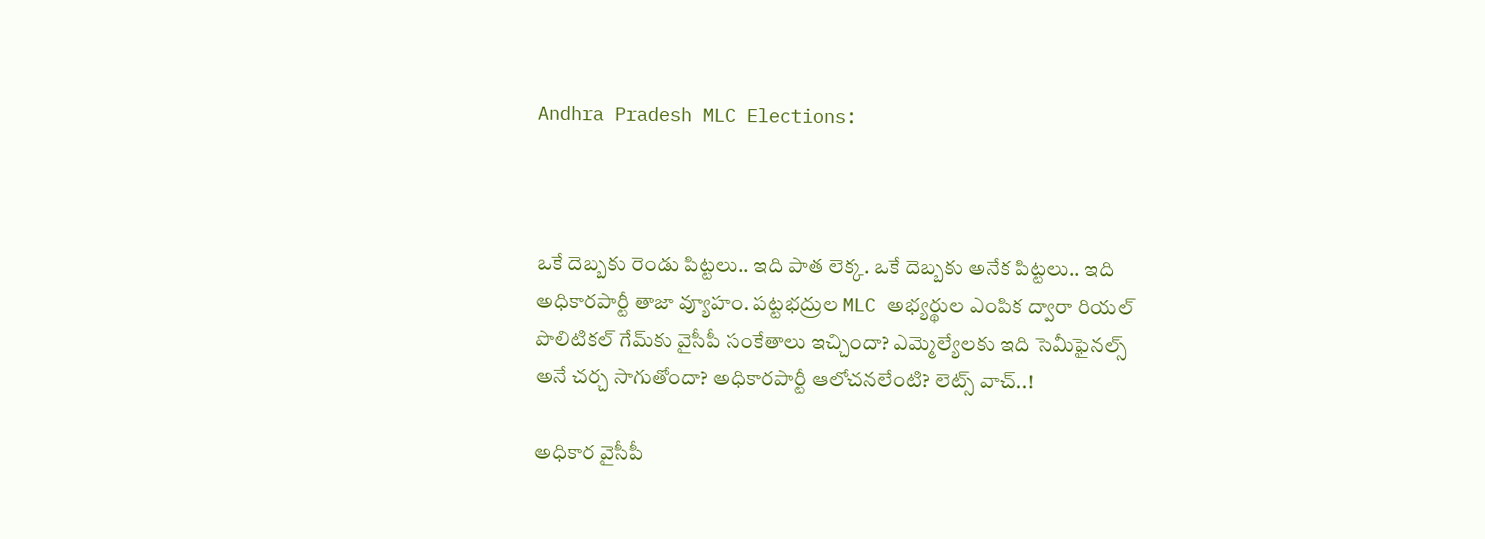Andhra Pradesh MLC Elections:



ఒకే దెబ్బకు రెండు పిట్టలు.. ఇది పాత లెక్క. ఒకే దెబ్బకు అనేక పిట్టలు.. ఇది అధికారపార్టీ తాజా వ్యూహం. పట్టభద్రుల MLC అభ్యర్థుల ఎంపిక ద్వారా రియల్‌ పొలిటికల్‌ గేమ్‌కు వైసీపీ సంకేతాలు ఇచ్చిందా? ఎమ్మెల్యేలకు ఇది సెమీఫైనల్స్‌ అనే చర్చ సాగుతోందా? అధికారపార్టీ ఆలోచనలేంటి? లెట్స్‌ వాచ్‌..!

అధికార వైసీపీ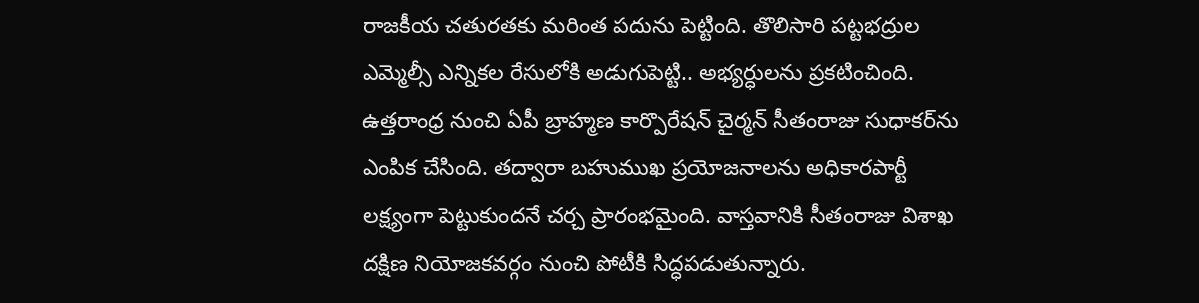రాజకీయ చతురతకు మరింత పదును పెట్టింది. తొలిసారి పట్టభద్రుల ఎమ్మెల్సీ ఎన్నికల రేసులోకి అడుగుపెట్టి.. అభ్యర్ధులను ప్రకటించింది. ఉత్తరాంధ్ర నుంచి ఏపీ బ్రాహ్మణ కార్పొరేషన్ చైర్మన్ సీతంరాజు సుధాకర్‌ను ఎంపిక చేసింది. తద్వారా బహుముఖ ప్రయోజనాలను అధికారపార్టీ లక్ష్యంగా పెట్టుకుందనే చర్చ ప్రారంభమైంది. వాస్తవానికి సీతంరాజు విశాఖ దక్షిణ నియోజకవర్గం నుంచి పోటీకి సిద్ధపడుతున్నారు.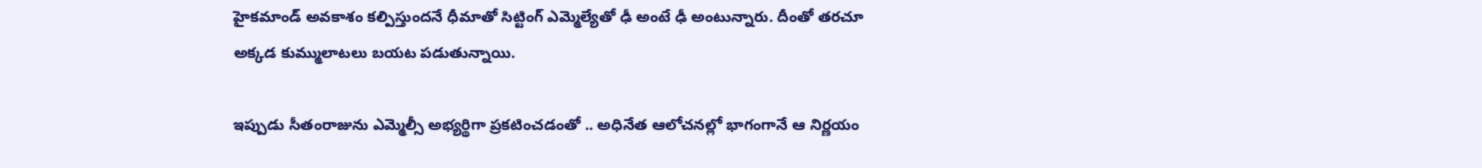హైకమాండ్ అవకాశం కల్పిస్తుందనే ధీమాతో సిట్టింగ్ ఎమ్మెల్యేతో ఢీ అంటే ఢీ అంటున్నారు. దీంతో తరచూ అక్కడ కుమ్ములాటలు బయట పడుతున్నాయి.

ఇప్పుడు సీతంరాజును ఎమ్మెల్సీ అభ్యర్థిగా ప్రకటించడంతో .. అధినేత ఆలోచనల్లో భాగంగానే ఆ నిర్ణయం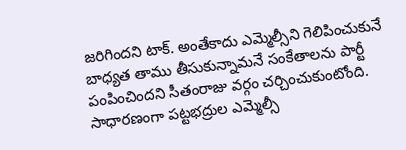జరిగిందని టాక్‌. అంతేకాదు ఎమ్మెల్సీని గెలిపించుకునే బాధ్యత తాము తీసుకున్నామనే సంకేతాలను పార్టీ పంపించిందని సీతంరాజు వర్గం చర్చించుకుంటోంది. సాధారణంగా పట్టభద్రుల ఎమ్మెల్సీ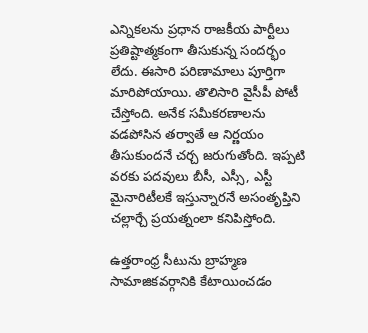ఎన్నికలను ప్రధాన రాజకీయ పార్టీలు ప్రతిష్టాత్మకంగా తీసుకున్న సందర్భం లేదు. ఈసారి పరిణామాలు పూర్తిగా మారిపోయాయి. తొలిసారి వైసీపీ పోటీ చేస్తోంది. అనేక సమీకరణాలను వడపోసిన తర్వాతే ఆ నిర్ణయం తీసుకుందనే చర్చ జరుగుతోంది. ఇప్పటి వరకు పదవులు బీసీ, ఎస్సీ, ఎస్టీ మైనారిటీలకే ఇస్తున్నారనే అసంతృప్తిని చల్లార్చే ప్రయత్నంలా కనిపిస్తోంది.

ఉత్తరాంధ్ర సీటును బ్రాహ్మణ సామాజికవర్గానికి కేటాయించడం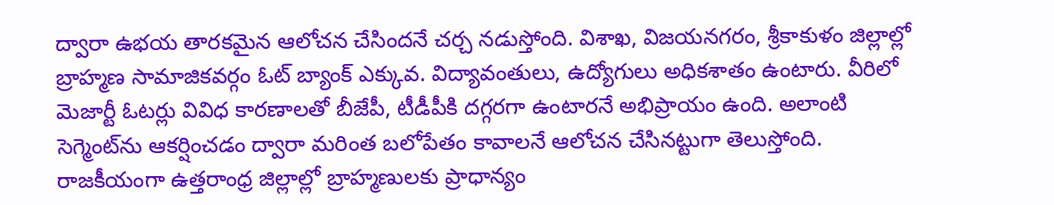ద్వారా ఉభయ తారకమైన ఆలోచన చేసిందనే చర్చ నడుస్తోంది. విశాఖ, విజయనగరం, శ్రీకాకుళం జిల్లాల్లో బ్రాహ్మణ సామాజికవర్గం ఓట్ బ్యాంక్ ఎక్కువ. విద్యావంతులు, ఉద్యోగులు అధికశాతం ఉంటారు. వీరిలో మెజార్టీ ఓటర్లు వివిధ కారణాలతో బీజేపీ, టీడీపీకి దగ్గరగా ఉంటారనే అభిప్రాయం ఉంది. అలాంటి సెగ్మెంట్‌ను ఆకర్షించడం ద్వారా మరింత బలోపేతం కావాలనే ఆలోచన చేసినట్టుగా తెలుస్తోంది. రాజకీయంగా ఉత్తరాంధ్ర జిల్లాల్లో బ్రాహ్మణులకు ప్రాధాన్యం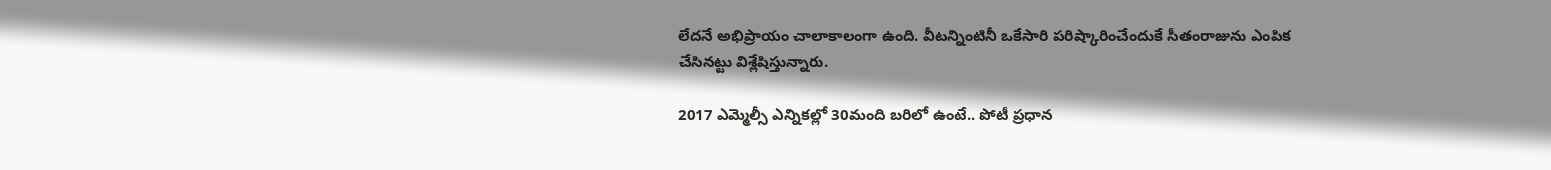లేదనే అభిప్రాయం చాలాకాలంగా ఉంది. వీటన్నింటినీ ఒకేసారి పరిష్కారించేందుకే సీతంరాజును ఎంపిక చేసినట్టు విశ్లేషిస్తున్నారు.

2017 ఎమ్మెల్సీ ఎన్నికల్లో 30మంది బరిలో ఉంటే.. పోటీ ప్రధాన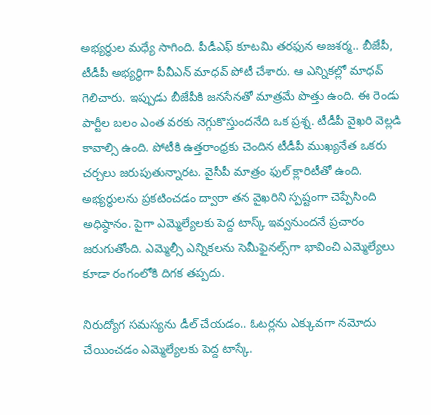అభ్యర్ధుల మధ్యే సాగింది. పీడీఎఫ్ కూటమి తరఫున అజశర్మ.. బీజేపీ, టీడీపీ అభ్యర్ధిగా పీవీఎన్ మాధవ్ పోటీ చేశారు. ఆ ఎన్నికల్లో మాధవ్ గెలిచారు. ఇప్పుడు బీజేపీకి జనసేనతో మాత్రమే పొత్తు ఉంది. ఈ రెండు పార్టీల బలం ఎంత వరకు నెగ్గుకొస్తుందనేది ఒక ప్రశ్న. టీడీపీ వైఖరి వెల్లడి కావాల్సి ఉంది. పోటీకి ఉత్తరాంధ్రకు చెందిన టీడీపీ ముఖ్యనేత ఒకరు చర్చలు జరుపుతున్నారట. వైసీపీ మాత్రం ఫుల్ క్లారిటీతో ఉంది. అభ్యర్ధులను ప్రకటించడం ద్వారా తన వైఖరిని స్పష్టంగా చెప్పేసింది అధిష్ఠానం. పైగా ఎమ్మెల్యేలకు పెద్ద టాస్క్ ఇవ్వనుందనే ప్రచారం జరుగుతోంది. ఎమ్మెల్సీ ఎన్నికలను సెమీఫైనల్స్‌గా భావించి ఎమ్మెల్యేలు కూడా రంగంలోకి దిగక తప్పదు.

నిరుద్యోగ సమస్యను డీల్‌ చేయడం.. ఓటర్లను ఎక్కువగా నమోదు చేయించడం ఎమ్మెల్యేలకు పెద్ద టాస్కే.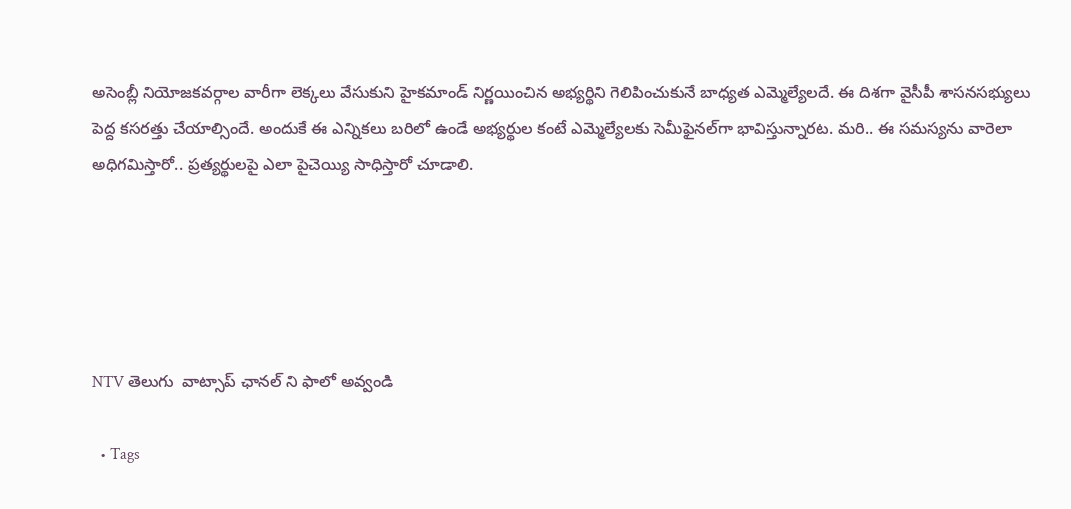అసెంబ్లీ నియోజకవర్గాల వారీగా లెక్కలు వేసుకుని హైకమాండ్ నిర్ణయించిన అభ్యర్థిని గెలిపించుకునే బాధ్యత ఎమ్మెల్యేలదే. ఈ దిశగా వైసీపీ శాసనసభ్యులు పెద్ద కసరత్తు చేయాల్సిందే. అందుకే ఈ ఎన్నికలు బరిలో ఉండే అభ్యర్థుల కంటే ఎమ్మెల్యేలకు సెమీఫైనల్‌గా భావిస్తున్నారట. మరి.. ఈ సమస్యను వారెలా అధిగమిస్తారో.. ప్రత్యర్థులపై ఎలా పైచెయ్యి సాధిస్తారో చూడాలి.





NTV తెలుగు  వాట్సాప్ ఛానల్ ని ఫాలో అవ్వండి

  • Tags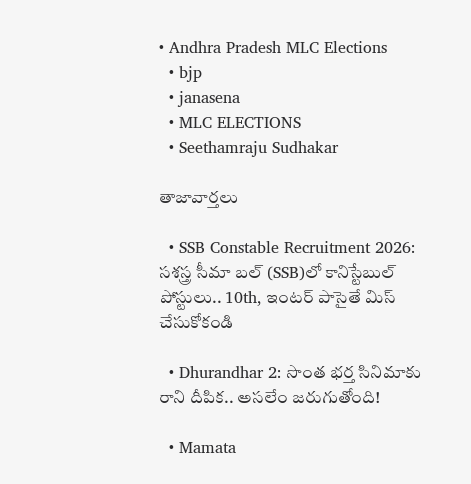• Andhra Pradesh MLC Elections
  • bjp
  • janasena
  • MLC ELECTIONS
  • Seethamraju Sudhakar

తాజావార్తలు

  • SSB Constable Recruitment 2026: సశస్త్ర సీమా బల్ (SSB)లో కానిస్టేబుల్ పోస్టులు.. 10th, ఇంటర్ పాసైతే మిస్ చేసుకోకండి

  • Dhurandhar 2: సొంత భర్త సినిమాకు రాని దీపిక.. అసలేం జరుగుతోంది!

  • Mamata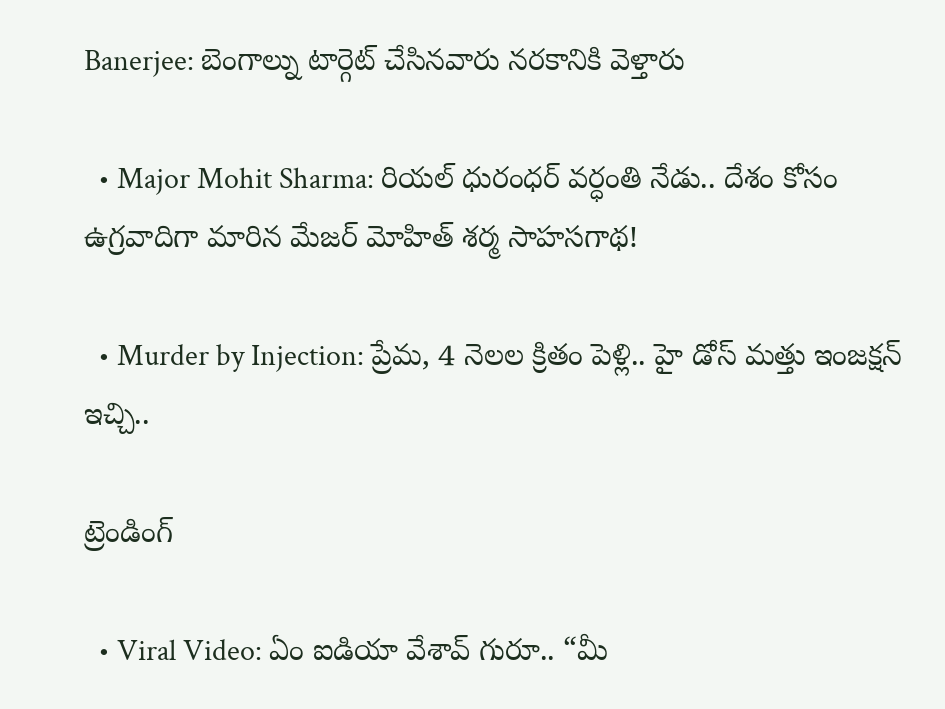Banerjee: బెంగాల్ను టార్గెట్ చేసినవారు నరకానికి వెళ్తారు

  • Major Mohit Sharma: రియల్ ధురంధర్ వర్ధంతి నేడు.. దేశం కోసం ఉగ్రవాదిగా మారిన మేజర్ మోహిత్ శర్మ సాహసగాథ!

  • Murder by Injection: ప్రేమ, 4 నెలల క్రితం పెళ్లి.. హై డోస్ మత్తు ఇంజక్షన్ ఇచ్చి..

ట్రెండింగ్‌

  • Viral Video: ఏం ఐడియా వేశావ్ గురూ.. “మీ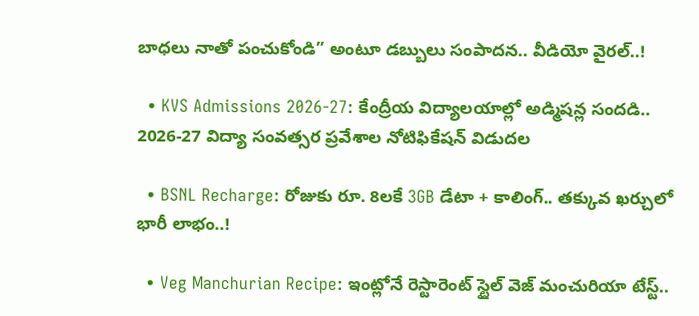బాధలు నాతో పంచుకోండి” అంటూ డబ్బులు సంపాదన.. వీడియో వైరల్..!

  • KVS Admissions 2026-27: కేంద్రీయ విద్యాలయాల్లో అడ్మిషన్ల సందడి.. 2026-27 విద్యా సంవత్సర ప్రవేశాల నోటిఫికేషన్ విడుదల

  • BSNL Recharge: రోజుకు రూ. 8లకే 3GB డేటా + కాలింగ్.. తక్కువ ఖర్చులో భారీ లాభం..!

  • Veg Manchurian Recipe: ఇంట్లోనే రెస్టారెంట్ స్టైల్ వెజ్ మంచురియా టేస్ట్..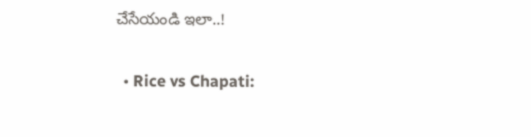చేసేయండి ఇలా..!

  • Rice vs Chapati: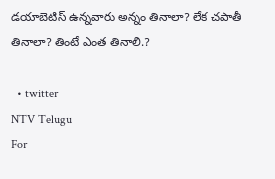డయాబెటిస్ ఉన్నవారు అన్నం తినాలా? లేక చపాతీ తినాలా? తింటే ఎంత తినాలి.?

  • twitter
NTV Telugu
For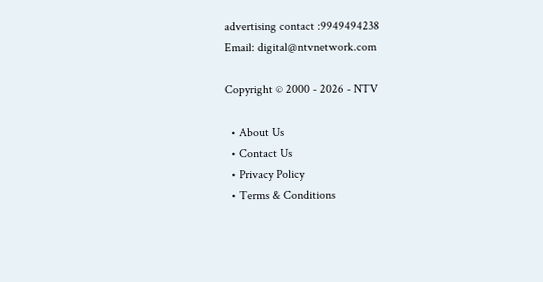advertising contact :9949494238
Email: digital@ntvnetwork.com

Copyright © 2000 - 2026 - NTV

  • About Us
  • Contact Us
  • Privacy Policy
  • Terms & Conditions